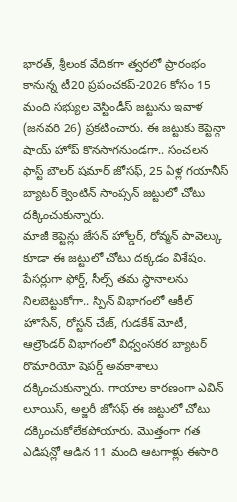భారత్, శ్రీలంక వేదికగా త్వరలో ప్రారంభం కానున్న టీ20 ప్రపంచకప్-2026 కోసం 15 మంది సభ్యుల వెస్టిండీస్ జట్టును ఇవాళ (జనవరి 26) ప్రకటించారు. ఈ జట్టుకు కెప్టెన్గా షాయ్ హోప్ కొనసాగనుండగా.. సంచలన ఫాస్ట్ బౌలర్ షమార్ జోసఫ్, 25 ఏళ్ల గయానీస్ బ్యాటర్ క్వెంటిన్ సాంప్సన్ జట్టులో చోటు దక్కించుకున్నారు.
మాజీ కెప్టెన్లు జేసన్ హోల్డర్, రోవ్మన్ పావెల్కు కూడా ఈ జట్టులో చోటు దక్కడం విశేషం. పేసర్లుగా ఫోర్డ్, సీల్స్ తమ స్థానాలను నిలబెట్టుకోగా.. స్పిన్ విభాగంలో ఆకీల్ హొసేన్, రోస్టన్ చేజ్, గుడకేశ్ మోటీ, ఆల్రౌండర్ విభాగంలో విధ్వంసకర బ్యాటర్ రొమారియో షెపర్డ్ అవకాశాలు దక్కించుకున్నారు. గాయాల కారణంగా ఎవిన్ లూయిస్, అల్జరీ జోసఫ్ ఈ జట్టులో చోటు దక్కించుకోలేకపోయారు. మొత్తంగా గత ఎడిషన్లో ఆడిన 11 మంది ఆటగాళ్లు ఈసారి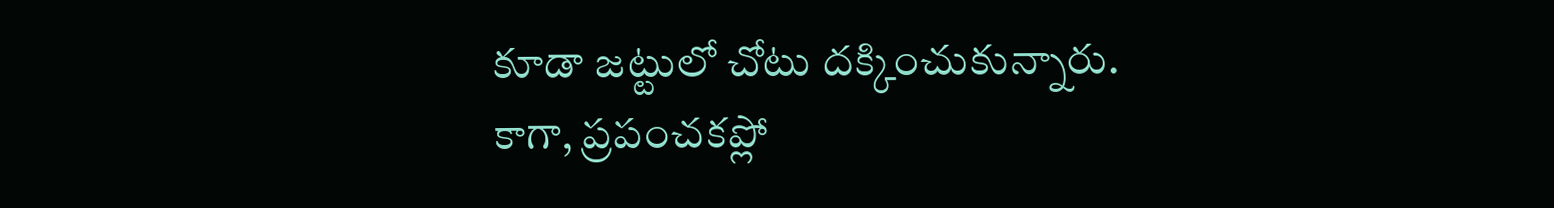కూడా జట్టులో చోటు దక్కించుకున్నారు.
కాగా, ప్రపంచకప్లో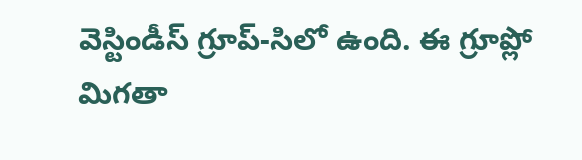వెస్టిండీస్ గ్రూప్-సిలో ఉంది. ఈ గ్రూప్లో మిగతా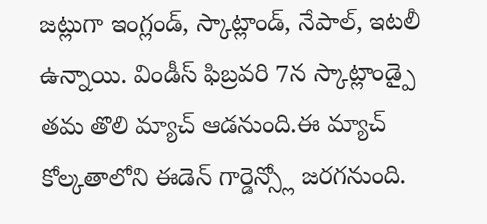జట్లుగా ఇంగ్లండ్, స్కాట్లాండ్, నేపాల్, ఇటలీ ఉన్నాయి. విండీస్ ఫిబ్రవరి 7న స్కాట్లాండ్పై తమ తొలి మ్యాచ్ ఆడనుంది.ఈ మ్యాచ్ కోల్కతాలోని ఈడెన్ గార్డెన్స్లో జరగనుంది.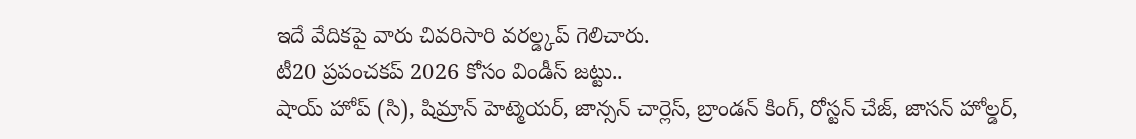ఇదే వేదికపై వారు చివరిసారి వరల్డ్కప్ గెలిచారు.
టీ20 ప్రపంచకప్ 2026 కోసం విండీస్ జట్టు..
షాయ్ హోప్ (సి), షిమ్రాన్ హెట్మెయర్, జాన్సన్ చార్లెస్, బ్రాండన్ కింగ్, రోస్టన్ చేజ్, జాసన్ హోల్డర్,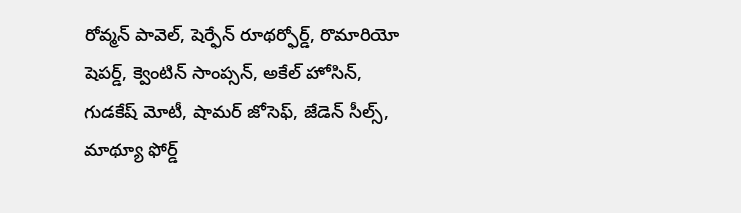రోవ్మన్ పావెల్, షెర్ఫేన్ రూథర్ఫోర్డ్, రొమారియో షెపర్డ్, క్వెంటిన్ సాంప్సన్, అకేల్ హోసిన్, గుడకేష్ మోటీ, షామర్ జోసెఫ్, జేడెన్ సీల్స్, మాథ్యూ ఫోర్డ్